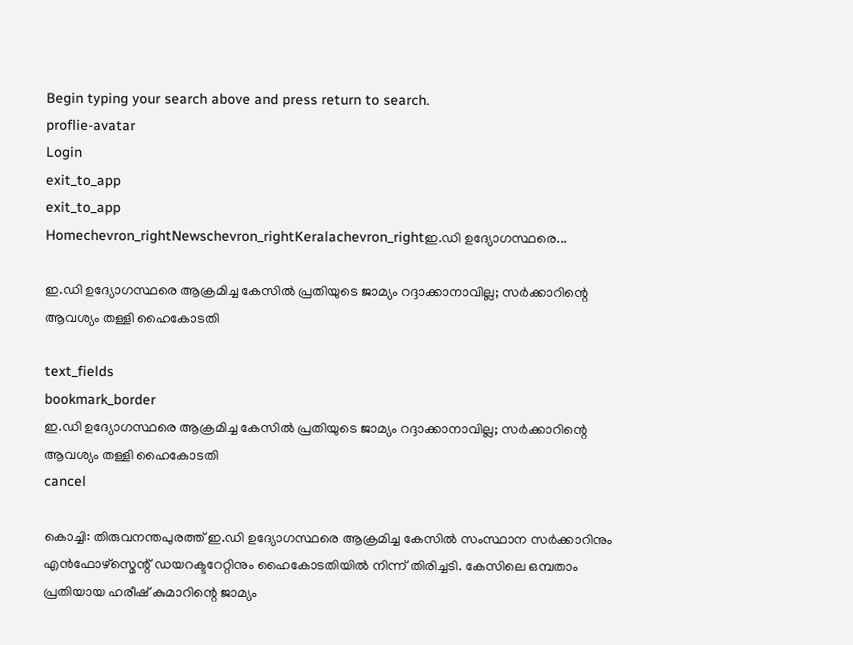Begin typing your search above and press return to search.
proflie-avatar
Login
exit_to_app
exit_to_app
Homechevron_rightNewschevron_rightKeralachevron_rightഇ.ഡി ഉദ്യോഗസ്ഥരെ...

ഇ.ഡി ഉദ്യോഗസ്ഥരെ ആക്രമിച്ച കേസിൽ പ്രതിയുടെ ജാമ്യം റദ്ദാക്കാനാവില്ല; സർക്കാറിന്റെ ആവശ്യം തള്ളി ഹൈകോടതി

text_fields
bookmark_border
ഇ.ഡി ഉദ്യോഗസ്ഥരെ ആക്രമിച്ച കേസിൽ പ്രതിയുടെ ജാമ്യം റദ്ദാക്കാനാവില്ല; സർക്കാറിന്റെ ആവശ്യം തള്ളി ഹൈകോടതി
cancel

കൊച്ചി: തിരുവനന്തപുരത്ത് ഇ.ഡി ഉദ്യോഗസ്ഥരെ ആക്രമിച്ച കേസിൽ സംസ്ഥാന സർക്കാറിനും എൻഫോഴ്സ്മെന്റ് ഡയറക്ടറേറ്റിനും ഹൈകോടതിയിൽ നിന്ന് തിരിച്ചടി. കേസിലെ ഒമ്പതാം പ്രതിയായ ഹരീഷ് കുമാറിന്റെ ജാമ്യം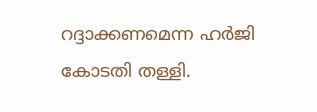റദ്ദാക്കണമെന്ന ഹർജി കോടതി തള്ളി.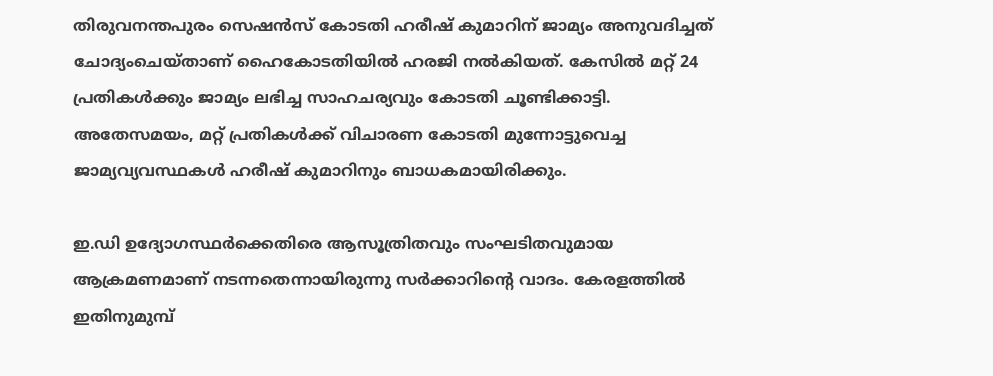തിരുവനന്തപുരം സെഷൻസ് കോടതി ഹരീഷ് കുമാറിന് ജാമ്യം അനുവദിച്ചത് ചോദ്യംചെയ്താണ് ഹൈകോടതിയിൽ ഹരജി നൽകിയത്. കേസില്‍ മറ്റ് 24 പ്രതികള്‍ക്കും ജാമ്യം ലഭിച്ച സാഹചര്യവും കോടതി ചൂണ്ടിക്കാട്ടി. അതേസമയം, മറ്റ് പ്രതികൾക്ക് വിചാരണ കോടതി മുന്നോട്ടുവെച്ച ജാമ്യവ്യവസ്ഥകൾ ഹരീഷ് കുമാറിനും ബാധകമായിരിക്കും.

ഇ.ഡി ഉദ്യോഗസ്ഥർക്കെതിരെ ആസൂത്രിതവും സംഘടിതവുമായ ആക്രമണമാണ് നടന്നതെന്നായിരുന്നു സർക്കാറിന്റെ വാദം. കേരളത്തിൽ ഇതിനുമുമ്പ്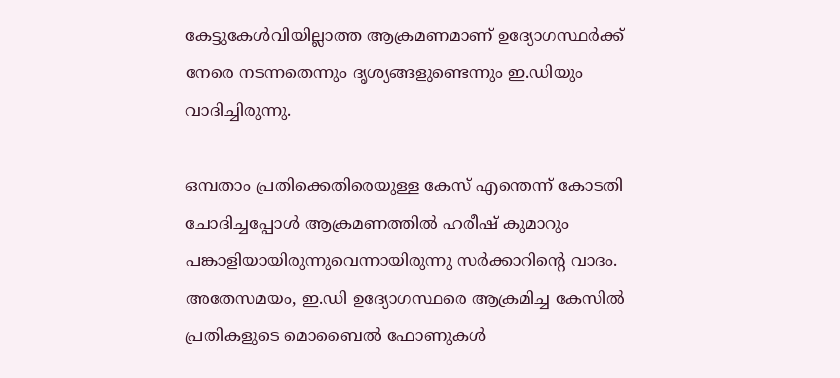കേട്ടുകേൾവിയില്ലാത്ത ആക്രമണമാണ് ഉദ്യോഗസ്ഥർക്ക് നേരെ നടന്നതെന്നും ദൃശ്യങ്ങളുണ്ടെന്നും ഇ.ഡിയും വാദിച്ചിരുന്നു.

ഒമ്പതാം പ്രതിക്കെതിരെയുള്ള കേസ് എന്തെന്ന് കോടതി ചോദിച്ചപ്പോൾ ആക്രമണത്തിൽ ഹരീഷ് കുമാറും പങ്കാളിയായിരുന്നുവെന്നായിരുന്നു സർക്കാറിന്റെ വാദം. അതേസമയം, ഇ.ഡി ഉദ്യോഗസ്ഥരെ ആക്രമിച്ച കേസിൽ പ്രതികളുടെ മൊബൈൽ ഫോണുകൾ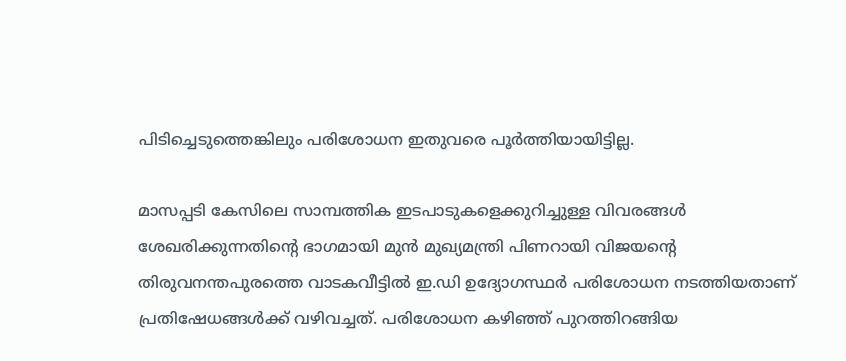പിടിച്ചെടുത്തെങ്കിലും പരിശോധന ഇതുവരെ പൂർത്തിയായിട്ടില്ല.

മാസപ്പടി കേസിലെ സാമ്പത്തിക ഇടപാടുകളെക്കുറിച്ചുള്ള വിവരങ്ങൾ ശേഖരിക്കുന്നതിന്റെ ഭാഗമായി മുൻ മുഖ്യമന്ത്രി പിണറായി വിജയന്റെ തിരുവനന്തപുരത്തെ വാടകവീട്ടിൽ ഇ.ഡി ഉദ്യോഗസ്ഥർ പരിശോധന നടത്തിയതാണ് പ്രതിഷേധങ്ങൾക്ക് വഴിവച്ചത്. പരിശോധന കഴിഞ്ഞ് പുറത്തിറങ്ങിയ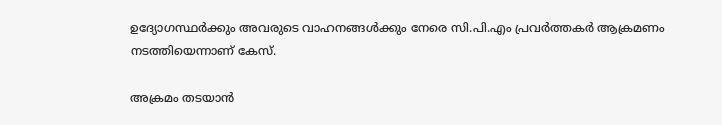ഉദ്യോഗസ്ഥർക്കും അവരുടെ വാഹനങ്ങൾക്കും നേരെ സി.പി.എം പ്രവർത്തകർ ആക്രമണം നടത്തിയെന്നാണ് കേസ്.

അക്രമം തടയാൻ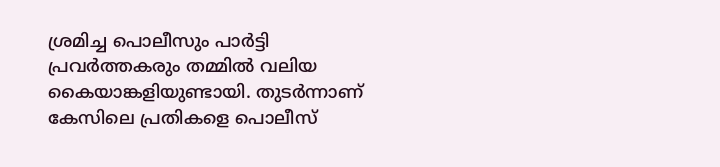ശ്രമിച്ച പൊലീസും പാർട്ടി പ്രവർത്തകരും തമ്മിൽ വലിയ കൈയാങ്കളിയുണ്ടായി. തുടർന്നാണ് കേസിലെ പ്രതികളെ പൊലീസ്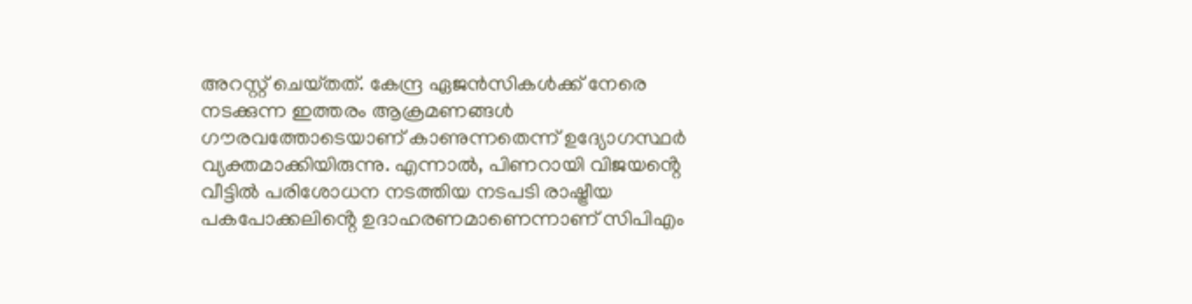അറസ്റ്റ് ചെയ്‌തത്. കേന്ദ്ര ഏജൻസികൾക്ക് നേരെ നടക്കുന്ന ഇത്തരം ആക്രമണങ്ങൾ ഗൗരവത്തോടെയാണ് കാണുന്നതെന്ന് ഉദ്യോഗസ്ഥർ വ്യക്തമാക്കിയിരുന്നു. എന്നാൽ, പിണറായി വിജയൻ്റെ വീട്ടിൽ പരിശോധന നടത്തിയ നടപടി രാഷ്ട്രീയ പകപോക്കലിൻ്റെ ഉദാഹരണമാണെന്നാണ് സിപിഎം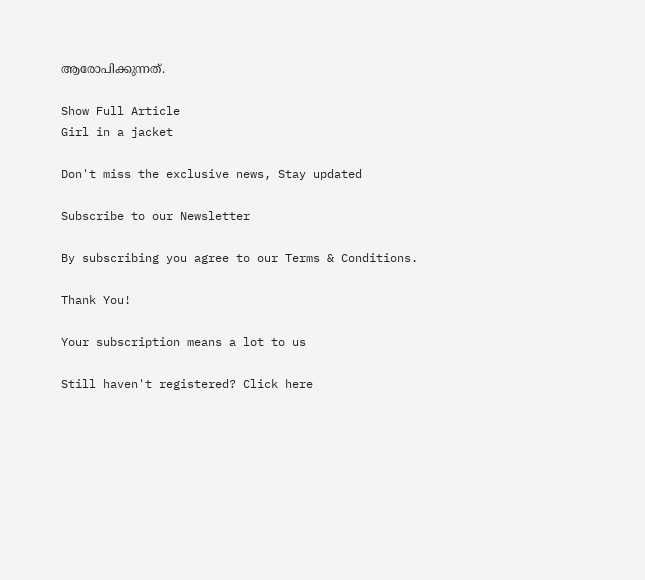ആരോപിക്കുന്നത്.

Show Full Article
Girl in a jacket

Don't miss the exclusive news, Stay updated

Subscribe to our Newsletter

By subscribing you agree to our Terms & Conditions.

Thank You!

Your subscription means a lot to us

Still haven't registered? Click here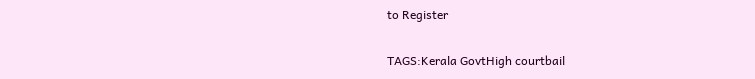to Register

TAGS:Kerala GovtHigh courtbail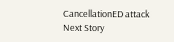CancellationED attack
Next Story